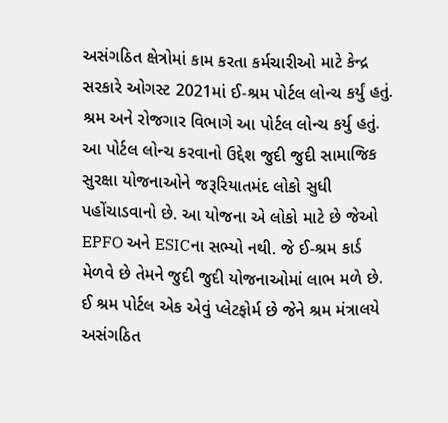અસંગઠિત ક્ષેત્રોમાં કામ કરતા કર્મચારીઓ માટે કેન્દ્ર સરકારે ઓગસ્ટ 2021માં ઈ-શ્રમ પોર્ટલ લોન્ચ કર્યું હતું. શ્રમ અને રોજગાર વિભાગે આ પોર્ટલ લોન્ચ કર્યુ હતું. આ પોર્ટલ લોન્ચ કરવાનો ઉદ્દેશ જુદી જુદી સામાજિક સુરક્ષા યોજનાઓને જરૂરિયાતમંદ લોકો સુધી પહોંચાડવાનો છે. આ યોજના એ લોકો માટે છે જેઓ EPFO અને ESICના સભ્યો નથી. જે ઈ-શ્રમ કાર્ડ મેળવે છે તેમને જુદી જુદી યોજનાઓમાં લાભ મળે છે.
ઈ શ્રમ પોર્ટલ એક એવું પ્લેટફોર્મ છે જેને શ્રમ મંત્રાલયે અસંગઠિત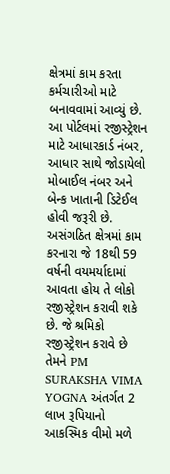ક્ષેત્રમાં કામ કરતા કર્મચારીઓ માટે બનાવવામાં આવ્યું છે. આ પોર્ટલમાં રજીસ્ટ્રેશન માટે આધારકાર્ડ નંબર, આધાર સાથે જોડાયેલો મોબાઈલ નંબર અને બેન્ક ખાતાની ડિટેઈલ હોવી જરૂરી છે. અસંગઠિત ક્ષેત્રમાં કામ કરનારા જે 18થી 59 વર્ષની વયમર્યાદામાં આવતા હોય તે લોકો રજીસ્ટ્રેશન કરાવી શકે છે. જે શ્રમિકો રજીસ્ટ્રેશન કરાવે છે તેમને PM SURAKSHA VIMA YOGNA અંતર્ગત 2 લાખ રૂપિયાનો આકસ્મિક વીમો મળે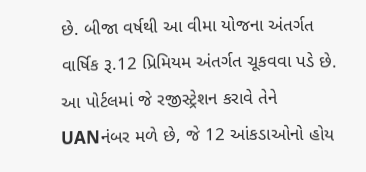છે. બીજા વર્ષથી આ વીમા યોજના અંતર્ગત વાર્ષિક રૂ.12 પ્રિમિયમ અંતર્ગત ચૂકવવા પડે છે. આ પોર્ટલમાં જે રજીસ્ટ્રેશન કરાવે તેને UANનંબર મળે છે, જે 12 આંકડાઓનો હોય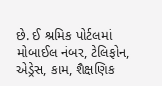છે. ઈ શ્રમિક પોર્ટલમાં મોબાઈલ નંબર, ટેલિફોન, એડ્રેસ, કામ, શૈક્ષણિક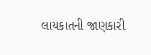લાયકાતની જાણકારી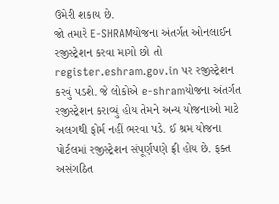ઉમેરી શકાય છે.
જો તમારે E-SHRAMયોજના અંતર્ગત ઓનલાઈન રજીસ્ટ્રેશન કરવા માગો છો તો register.eshram.gov.in પર રજીસ્ટ્રેશન કરવું પડશે. જે લોકોએ e-shramયોજના અંતર્ગત રજીસ્ટ્રેશન કરાવ્યું હોય તેમને અન્ય યોજનાઓ માટે અલગથી ફોર્મ નહીં ભરવા પડે. ઈ શ્રમ યોજના પોર્ટલમાં રજીસ્ટ્રેશન સંપૂર્ણપણે ફ્રી હોય છે. ફક્ત અસંગઠિત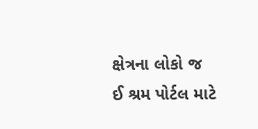ક્ષેત્રના લોકો જ ઈ શ્રમ પોર્ટલ માટે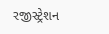રજીસ્ટ્રેશન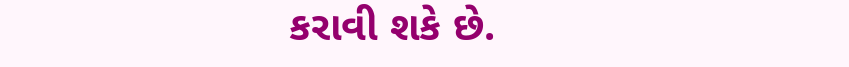કરાવી શકે છે.